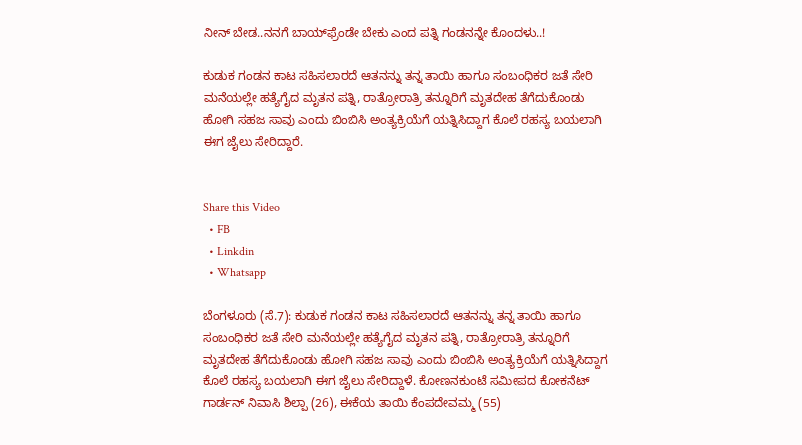ನೀನ್ ಬೇಡ..ನನಗೆ ಬಾಯ್‌ಫ್ರೆಂಡೇ ಬೇಕು ಎಂದ ಪತ್ನಿ ಗಂಡನನ್ನೇ ಕೊಂದಳು..!

ಕುಡುಕ ಗಂಡನ ಕಾಟ ಸಹಿಸಲಾರದೆ ಆತನನ್ನು ತನ್ನ ತಾಯಿ ಹಾಗೂ ಸಂಬಂಧಿಕರ ಜತೆ ಸೇರಿ ಮನೆಯಲ್ಲೇ ಹತ್ಯೆಗೈದ ಮೃತನ ಪತ್ನಿ, ರಾತ್ರೋರಾತ್ರಿ ತನ್ನೂರಿಗೆ ಮೃತದೇಹ ತೆಗೆದುಕೊಂಡು ಹೋಗಿ ಸಹಜ ಸಾವು ಎಂದು ಬಿಂಬಿಸಿ ಅಂತ್ಯಕ್ರಿಯೆಗೆ ಯತ್ನಿಸಿದ್ದಾಗ ಕೊಲೆ ರಹಸ್ಯ ಬಯಲಾಗಿ ಈಗ ಜೈಲು ಸೇರಿದ್ದಾರೆ.


Share this Video
  • FB
  • Linkdin
  • Whatsapp

ಬೆಂಗಳೂರು (ಸೆ.7): ಕುಡುಕ ಗಂಡನ ಕಾಟ ಸಹಿಸಲಾರದೆ ಆತನನ್ನು ತನ್ನ ತಾಯಿ ಹಾಗೂ ಸಂಬಂಧಿಕರ ಜತೆ ಸೇರಿ ಮನೆಯಲ್ಲೇ ಹತ್ಯೆಗೈದ ಮೃತನ ಪತ್ನಿ, ರಾತ್ರೋರಾತ್ರಿ ತನ್ನೂರಿಗೆ ಮೃತದೇಹ ತೆಗೆದುಕೊಂಡು ಹೋಗಿ ಸಹಜ ಸಾವು ಎಂದು ಬಿಂಬಿಸಿ ಅಂತ್ಯಕ್ರಿಯೆಗೆ ಯತ್ನಿಸಿದ್ದಾಗ ಕೊಲೆ ರಹಸ್ಯ ಬಯಲಾಗಿ ಈಗ ಜೈಲು ಸೇರಿದ್ದಾಳೆ. ಕೋಣನಕುಂಟೆ ಸಮೀಪದ ಕೋಕನೆಟ್‌ ಗಾರ್ಡನ್‌ ನಿವಾಸಿ ಶಿಲ್ಪಾ (26), ಈಕೆಯ ತಾಯಿ ಕೆಂಪದೇವಮ್ಮ (55)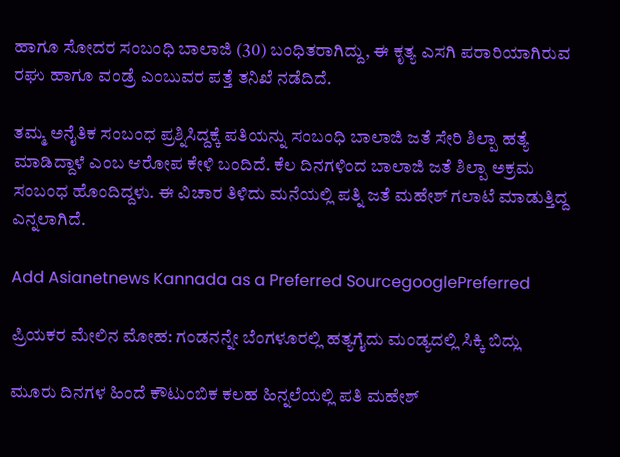ಹಾಗೂ ಸೋದರ ಸಂಬಂಧಿ ಬಾಲಾಜಿ (30) ಬಂಧಿತರಾಗಿದ್ದು, ಈ ಕೃತ್ಯ ಎಸಗಿ ಪರಾರಿಯಾಗಿರುವ ರಘು ಹಾಗೂ ವಂಡ್ರೆ ಎಂಬುವರ ಪತ್ತೆ ತನಿಖೆ ನಡೆದಿದೆ.

ತಮ್ಮ ಅನೈತಿಕ ಸಂಬಂಧ ಪ್ರಶ್ನಿಸಿದ್ದಕ್ಕೆ ಪತಿಯನ್ನು ಸಂಬಂಧಿ ಬಾಲಾಜಿ ಜತೆ ಸೇರಿ ಶಿಲ್ಪಾ ಹತ್ಯೆ ಮಾಡಿದ್ದಾಳೆ ಎಂಬ ಆರೋಪ ಕೇಳಿ ಬಂದಿದೆ. ಕೆಲ ದಿನಗಳಿಂದ ಬಾಲಾಜಿ ಜತೆ ಶಿಲ್ಪಾ ಅಕ್ರಮ ಸಂಬಂಧ ಹೊಂದಿದ್ದಳು. ಈ ವಿಚಾರ ತಿಳಿದು ಮನೆಯಲ್ಲಿ ಪತ್ನಿ ಜತೆ ಮಹೇಶ್‌ ಗಲಾಟೆ ಮಾಡುತ್ತಿದ್ದ ಎನ್ನಲಾಗಿದೆ.

Add Asianetnews Kannada as a Preferred SourcegooglePreferred

ಪ್ರಿಯಕರ ಮೇಲಿನ ಮೋಹ: ಗಂಡನನ್ನೇ ಬೆಂಗಳೂರಲ್ಲಿ ಹತ್ಯಗೈದು ಮಂಡ್ಯದಲ್ಲಿ ಸಿಕ್ಕಿ ಬಿದ್ಲು

ಮೂರು ದಿನಗಳ ಹಿಂದೆ ಕೌಟುಂಬಿಕ ಕಲಹ ಹಿನ್ನಲೆಯಲ್ಲಿ ಪತಿ ಮಹೇಶ್‌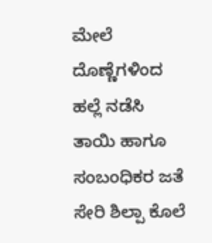ಮೇಲೆ ದೊಣ್ಣೆಗಳಿಂದ ಹಲ್ಲೆ ನಡೆಸಿ ತಾಯಿ ಹಾಗೂ ಸಂಬಂಧಿಕರ ಜತೆ ಸೇರಿ ಶಿಲ್ಪಾ ಕೊಲೆ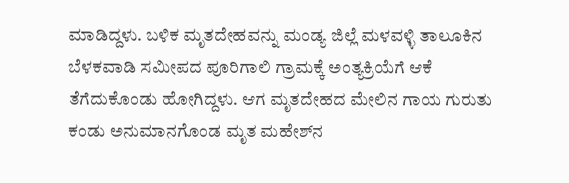ಮಾಡಿದ್ದಳು. ಬಳಿಕ ಮೃತದೇಹವನ್ನು ಮಂಡ್ಯ ಜಿಲ್ಲೆ ಮಳವಳ್ಳಿ ತಾಲೂಕಿನ ಬೆಳಕವಾಡಿ ಸಮೀಪದ ಪೂರಿಗಾಲಿ ಗ್ರಾಮಕ್ಕೆ ಅಂತ್ಯಕ್ರಿಯೆಗೆ ಆಕೆ ತೆಗೆದುಕೊಂಡು ಹೋಗಿದ್ದಳು. ಆಗ ಮೃತದೇಹದ ಮೇಲಿನ ಗಾಯ ಗುರುತು ಕಂಡು ಅನುಮಾನಗೊಂಡ ಮೃತ ಮಹೇಶ್‌ನ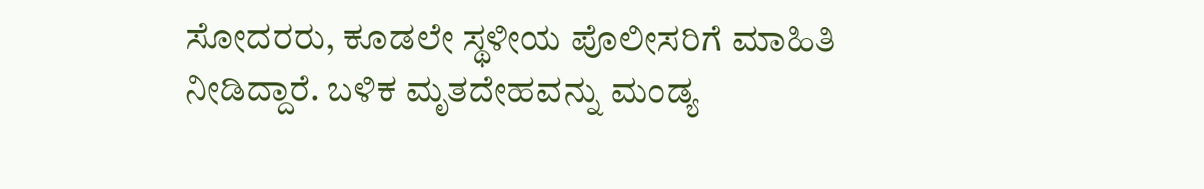ಸೋದರರು, ಕೂಡಲೇ ಸ್ಥಳೀಯ ಪೊಲೀಸರಿಗೆ ಮಾಹಿತಿ ನೀಡಿದ್ದಾರೆ. ಬಳಿಕ ಮೃತದೇಹವನ್ನು ಮಂಡ್ಯ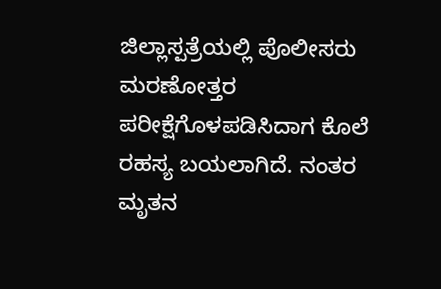ಜಿಲ್ಲಾಸ್ಪತ್ರೆಯಲ್ಲಿ ಪೊಲೀಸರು ಮರಣೋತ್ತರ ಪರೀಕ್ಷೆಗೊಳಪಡಿಸಿದಾಗ ಕೊಲೆ ರಹಸ್ಯ ಬಯಲಾಗಿದೆ. ನಂತರ ಮೃತನ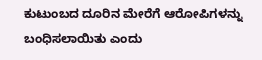ಕುಟುಂಬದ ದೂರಿನ ಮೇರೆಗೆ ಆರೋಪಿಗಳನ್ನು ಬಂಧಿಸಲಾಯಿತು ಎಂದು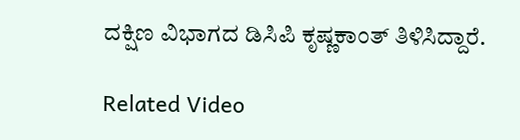ದಕ್ಷಿಣ ವಿಭಾಗದ ಡಿಸಿಪಿ ಕೃಷ್ಣಕಾಂತ್‌ ತಿಳಿಸಿದ್ದಾರೆ.

Related Video